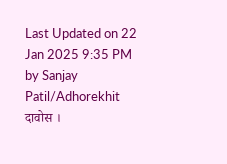Last Updated on 22 Jan 2025 9:35 PM by Sanjay Patil/Adhorekhit
दावोस ।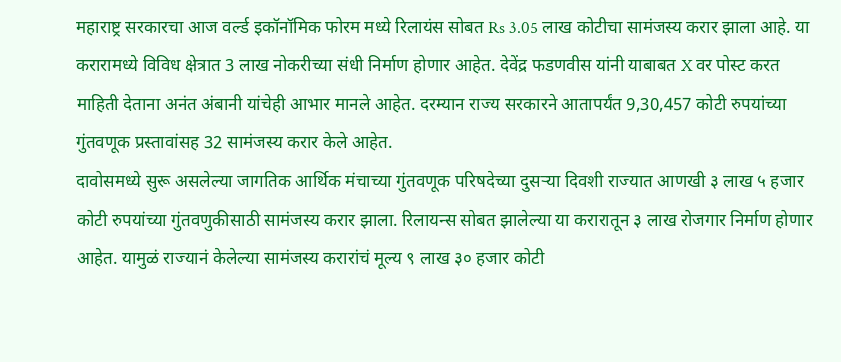महाराष्ट्र सरकारचा आज वर्ल्ड इकॉनॉमिक फोरम मध्ये रिलायंस सोबत Rs 3.05 लाख कोटीचा सामंजस्य करार झाला आहे. या करारामध्ये विविध क्षेत्रात 3 लाख नोकरीच्या संधी निर्माण होणार आहेत. देवेंद्र फडणवीस यांनी याबाबत X वर पोस्ट करत माहिती देताना अनंत अंबानी यांचेही आभार मानले आहेत. दरम्यान राज्य सरकारने आतापर्यंत 9,30,457 कोटी रुपयांच्या गुंतवणूक प्रस्तावांसह 32 सामंजस्य करार केले आहेत.
दावोसमध्ये सुरू असलेल्या जागतिक आर्थिक मंचाच्या गुंतवणूक परिषदेच्या दुसऱ्या दिवशी राज्यात आणखी ३ लाख ५ हजार कोटी रुपयांच्या गुंतवणुकीसाठी सामंजस्य करार झाला. रिलायन्स सोबत झालेल्या या करारातून ३ लाख रोजगार निर्माण होणार आहेत. यामुळं राज्यानं केलेल्या सामंजस्य करारांचं मूल्य ९ लाख ३० हजार कोटी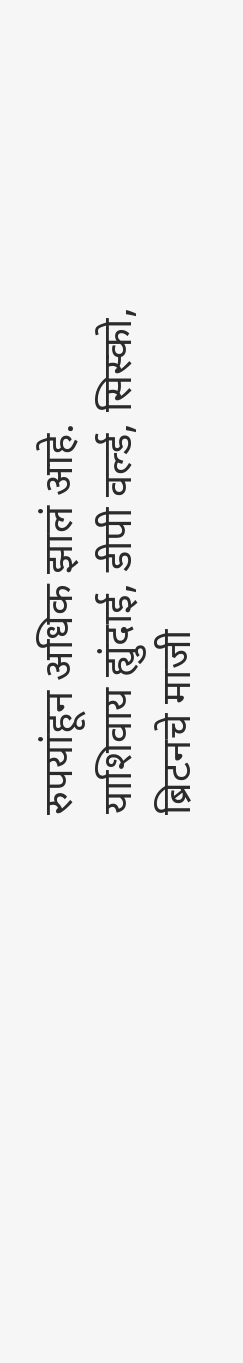रुपयांहून अधिक झालं आहे.
याशिवाय ह्युंदाई, डीपी वर्ल्ड, सिस्को, ब्रिटनचे माजी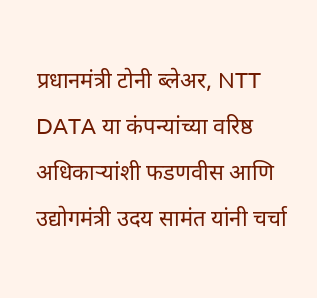प्रधानमंत्री टोनी ब्लेअर, NTT DATA या कंपन्यांच्या वरिष्ठ अधिकाऱ्यांशी फडणवीस आणि उद्योगमंत्री उदय सामंत यांनी चर्चा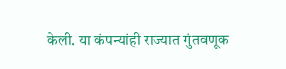केली. या कंपन्यांही राज्यात गुंतवणूक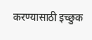करण्यासाठी इच्छुक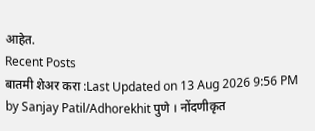आहेत.
Recent Posts
बातमी शेअर करा :Last Updated on 13 Aug 2026 9:56 PM by Sanjay Patil/Adhorekhit पुणे । नोंदणीकृत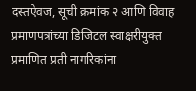दस्तऐवज, सूची क्रमांक २ आणि विवाह प्रमाणपत्रांच्या डिजिटल स्वाक्षरीयुक्त प्रमाणित प्रती नागरिकांना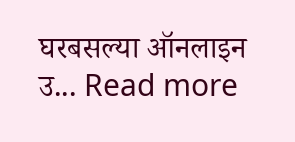घरबसल्या ऑनलाइन उ... Read more